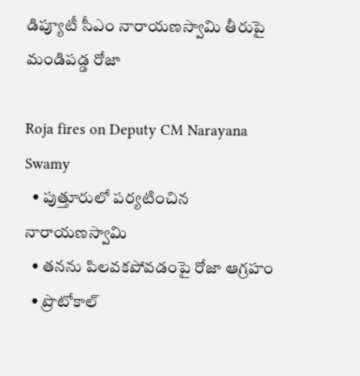డిప్యూటీ సీఎం నారాయణస్వామి తీరుపై మండిపడ్డ రోజా

Roja fires on Deputy CM Narayana Swamy
  • పుత్తూరులో పర్యటించిన నారాయణస్వామి
  • తనను పిలవకపోవడంపై రోజా ఆగ్రహం
  • ప్రొటోకాల్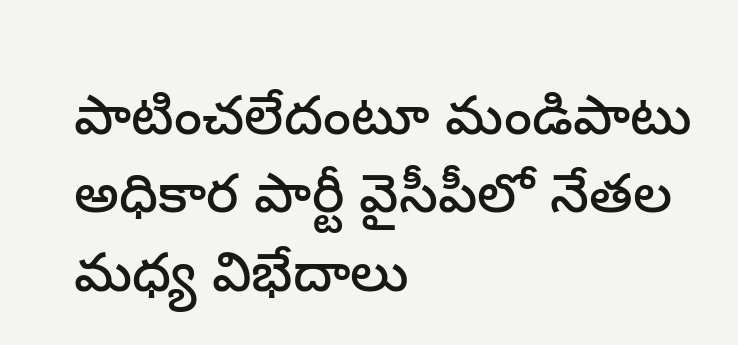పాటించలేదంటూ మండిపాటు
అధికార పార్టీ వైసీపీలో నేతల మధ్య విభేదాలు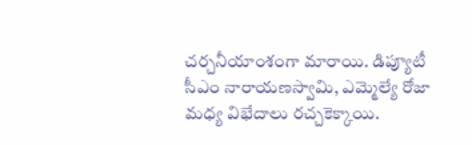చర్చనీయాంశంగా మారాయి. డిప్యూటీ సీఎం నారాయణస్వామి, ఎమ్మెల్యే రోజా మధ్య విభేదాలు రచ్చకెక్కాయి.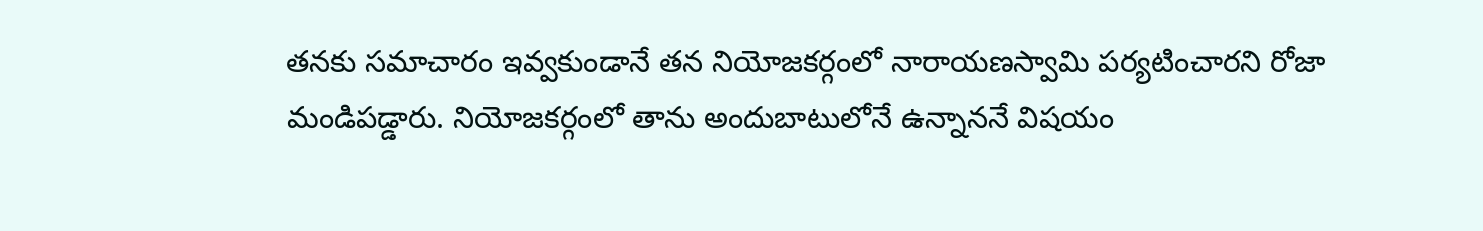తనకు సమాచారం ఇవ్వకుండానే తన నియోజకర్గంలో నారాయణస్వామి పర్యటించారని రోజా మండిపడ్డారు. నియోజకర్గంలో తాను అందుబాటులోనే ఉన్నాననే విషయం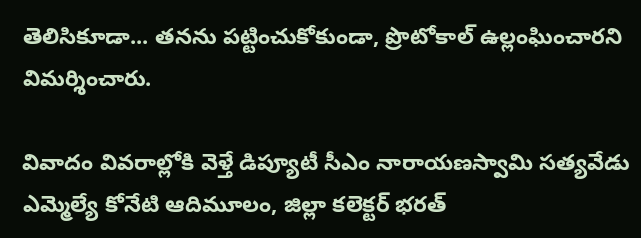తెలిసికూడా... తనను పట్టించుకోకుండా, ప్రొటోకాల్ ఉల్లంఘించారని విమర్శించారు.

వివాదం వివరాల్లోకి వెళ్తే డిప్యూటీ సీఎం నారాయణస్వామి సత్యవేడు ఎమ్మెల్యే కోనేటి ఆదిమూలం, జిల్లా కలెక్టర్ భరత్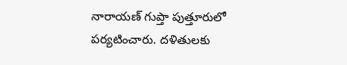నారాయణ్ గుప్తా పుత్తూరులో పర్యటించారు. దళితులకు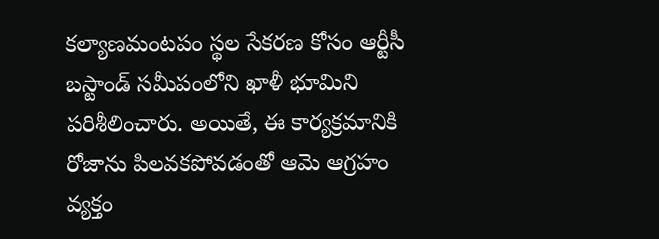కల్యాణమంటపం స్థల సేకరణ కోసం ఆర్టీసీ బస్టాండ్ సమీపంలోని ఖాళీ భూమిని పరిశీలించారు. అయితే, ఈ కార్యక్రమానికి రోజాను పిలవకపోవడంతో ఆమె ఆగ్రహం వ్యక్తం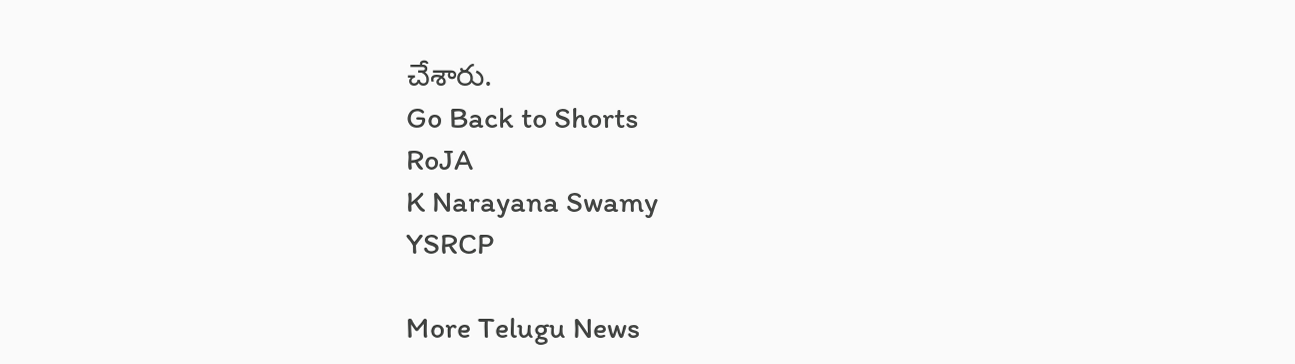చేశారు.
Go Back to Shorts
RoJA
K Narayana Swamy
YSRCP

More Telugu News